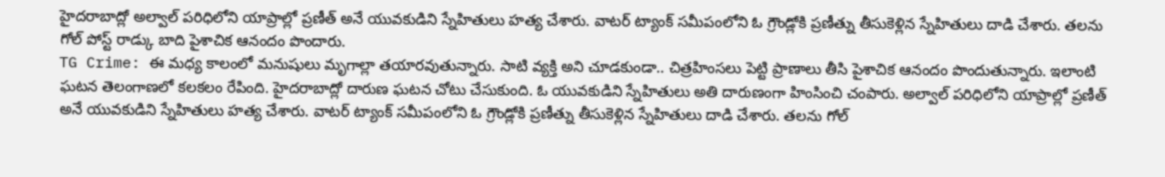హైదరాబాద్లో అల్వాల్ పరిధిలోని యాప్రాల్లో ప్రణీత్ అనే యువకుడిని స్నేహితులు హత్య చేశారు. వాటర్ ట్యాంక్ సమీపంలోని ఓ గ్రౌండ్లోకి ప్రణీత్ను తీసుకెళ్లిన స్నేహితులు దాడి చేశారు. తలను గోల్ పోస్ట్ రాడ్కు బాది పైశాచిక ఆనందం పొందారు.
TG Crime: ఈ మధ్య కాలంలో మనుషులు మృగాల్లా తయారవుతున్నారు. సాటి వ్యక్తి అని చూడకుండా.. చిత్రహింసలు పెట్టి ప్రాణాలు తీసి పైశాచిక ఆనందం పొందుతున్నారు. ఇలాంటి ఘటన తెలంగాణలో కలకలం రేపింది. హైదరాబాద్లో దారుణ ఘటన చోటు చేసుకుంది. ఓ యువకుడిని స్నేహితులు అతి దారుణంగా హింసించి చంపారు. అల్వాల్ పరిధిలోని యాప్రాల్లో ప్రణీత్ అనే యువకుడిని స్నేహితులు హత్య చేశారు. వాటర్ ట్యాంక్ సమీపంలోని ఓ గ్రౌండ్లోకి ప్రణీత్ను తీసుకెళ్లిన స్నేహితులు దాడి చేశారు. తలను గోల్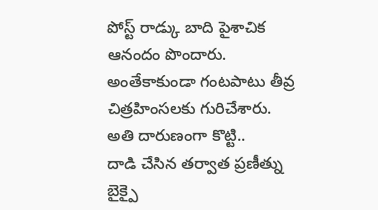పోస్ట్ రాడ్కు బాది పైశాచిక ఆనందం పొందారు. అంతేకాకుండా గంటపాటు తీవ్ర చిత్రహింసలకు గురిచేశారు.
అతి దారుణంగా కొట్టి..
దాడి చేసిన తర్వాత ప్రణీత్ను బైక్పై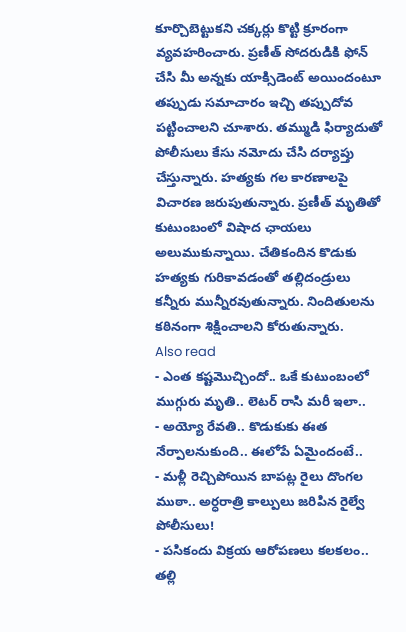కూర్చొబెట్టుకని చక్కర్లు కొట్టి క్రూరంగా వ్యవహరించారు. ప్రణీత్ సోదరుడికి ఫోన్ చేసి మీ అన్నకు యాక్సిడెంట్ అయిందంటూ తప్పుడు సమాచారం ఇచ్చి తప్పుదోవ పట్టించాలని చూశారు. తమ్ముడి ఫిర్యాదుతో పోలీసులు కేసు నమోదు చేసి దర్యాప్తు చేస్తున్నారు. హత్యకు గల కారణాలపై విచారణ జరుపుతున్నారు. ప్రణీత్ మృతితో కుటుంబంలో విషాద ఛాయలు అలుముకున్నాయి. చేతికందిన కొడుకు హత్యకు గురికావడంతో తల్లిదండ్రులు కన్నీరు మున్నీరవుతున్నారు. నిందితులను కఠినంగా శిక్షించాలని కోరుతున్నారు.
Also read
- ఎంత కష్టమొచ్చిందో.. ఒకే కుటుంబంలో ముగ్గురు మృతి.. లెటర్ రాసి మరీ ఇలా..
- అయ్యో రేవతి.. కొడుకుకు ఈత నేర్పాలనుకుంది.. ఈలోపే ఏమైందంటే..
- మళ్లీ రెచ్చిపోయిన బాపట్ల రైలు దొంగల ముఠా.. అర్ధరాత్రి కాల్పులు జరిపిన రైల్వే పోలీసులు!
- పసికందు విక్రయ ఆరోపణలు కలకలం.. తల్లి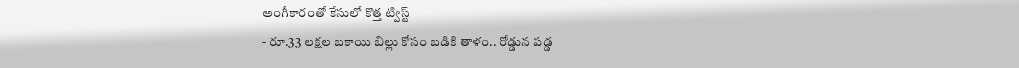అంగీకారంతో కేసులో కొత్త ట్విస్ట్
- రూ.33 లక్షల బకాయి బిల్లు కోసం బడికి తాళం.. రోడ్డున పడ్డ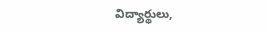విద్యార్థులు,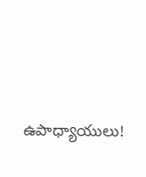ఉపాధ్యాయులు!